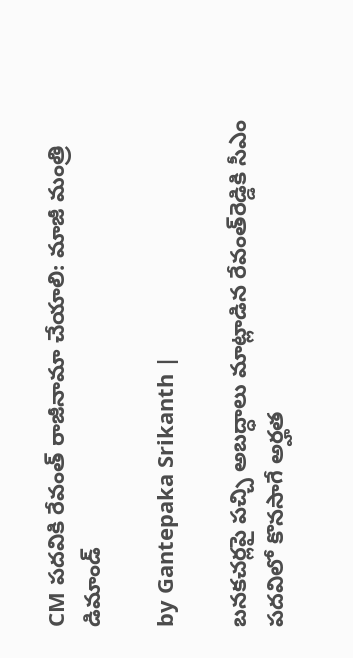CM పదవికి రేవంత్ రాజీనామా చేయాలి: మాజీ మంత్రి డిమాండ్

by Gantepaka Srikanth |

బనకచర్లపై పచ్చి అబద్ధాలు మాట్లాడిన రేవంత్‌రెడ్డికి సీఎం పదవిలో కొనసాగే అర్హత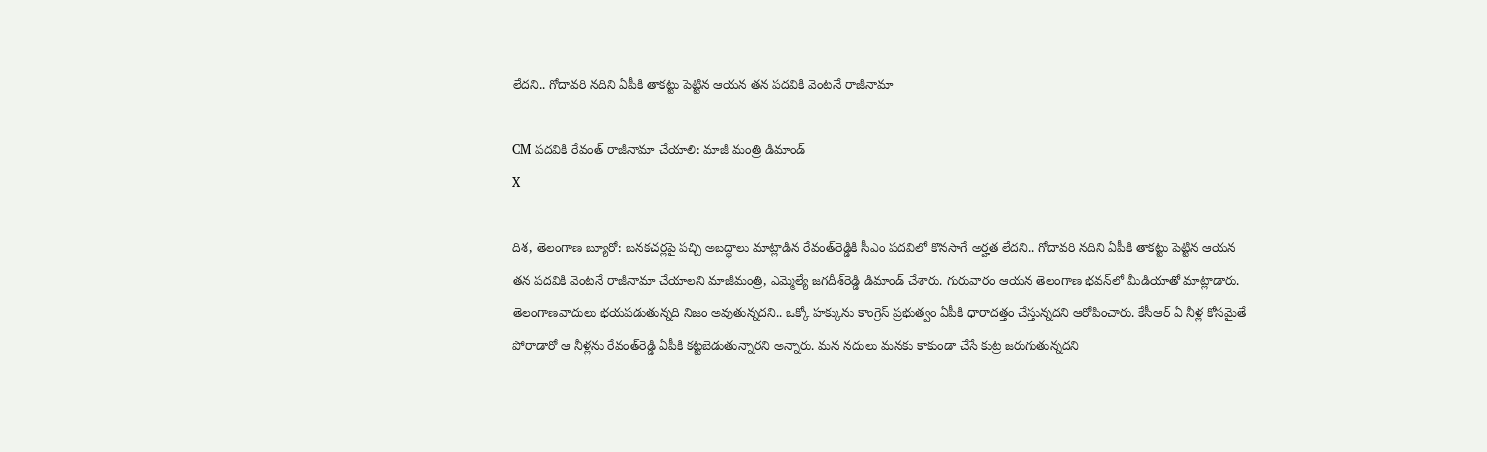లేదని.. గోదావరి నదిని ఏపీకి తాకట్టు పెట్టిన ఆయన తన పదవికి వెంటనే రాజీనామా

CM పదవికి రేవంత్ రాజీనామా చేయాలి: మాజీ మంత్రి డిమాండ్
X

దిశ, తెలంగాణ బ్యూరో: బనకచర్లపై పచ్చి అబద్ధాలు మాట్లాడిన రేవంత్‌రెడ్డికి సీఎం పదవిలో కొనసాగే అర్హత లేదని.. గోదావరి నదిని ఏపీకి తాకట్టు పెట్టిన ఆయన తన పదవికి వెంటనే రాజీనామా చేయాలని మాజీమంత్రి, ఎమ్మెల్యే జగదీశ్‌రెడ్డి డిమాండ్ చేశారు. గురువారం ఆయన తెలంగాణ భవన్‌లో మీడియాతో మాట్లాడారు. తెలంగాణవాదులు భయపడుతున్నది నిజం అవుతున్నదని.. ఒక్కో హక్కును కాంగ్రెస్ ప్రభుత్వం ఏపీకి ధారాదత్తం చేస్తున్నదని ఆరోపించారు. కేసీఆర్ ఏ నీళ్ల కోసమైతే పోరాడారో ఆ నీళ్లను రేవంత్‌రెడ్డి ఏపీకి కట్టబెడుతున్నారని అన్నారు. మన నదులు మనకు కాకుండా చేసే కుట్ర జరుగుతున్నదని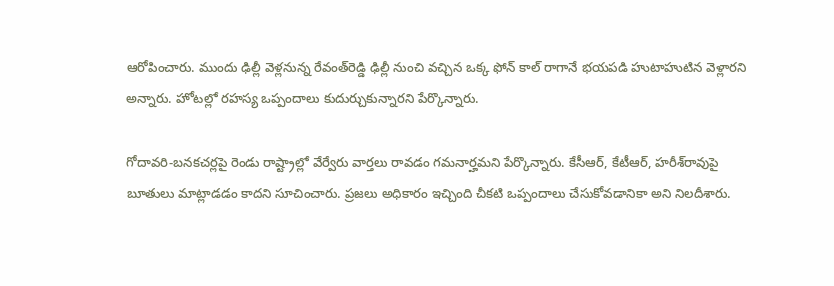ఆరోపించారు. ముందు ఢిల్లీ వెళ్లనున్న రేవంత్‌రెడ్డి ఢిల్లీ నుంచి వచ్చిన ఒక్క ఫోన్ కాల్ రాగానే భయపడి హుటాహుటిన వెళ్లారని అన్నారు. హోటల్లో రహస్య ఒప్పందాలు కుదుర్చుకున్నారని పేర్కొన్నారు.

గోదావరి-బనకచర్లపై రెండు రాష్ట్రాల్లో వేర్వేరు వార్తలు రావడం గమనార్హమని పేర్కొన్నారు. కేసీఆర్, కేటీఆర్, హరీశ్‌రావుపై బూతులు మాట్లాడడం కాదని సూచించారు. ప్రజలు అధికారం ఇచ్చింది చీకటి ఒప్పందాలు చేసుకోవడానికా అని నిలదీశారు.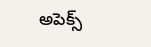అపెక్స్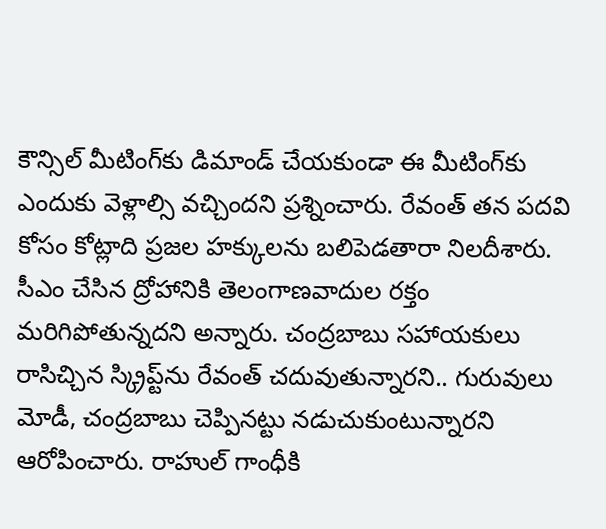కౌన్సిల్ మీటింగ్‌కు డిమాండ్ చేయకుండా ఈ మీటింగ్‌కు ఎందుకు వెళ్లాల్సి వచ్చిందని ప్రశ్నించారు. రేవంత్ తన పదవి కోసం కోట్లాది ప్రజల హక్కులను బలిపెడతారా నిలదీశారు. సీఎం చేసిన ద్రోహానికి తెలంగాణవాదుల రక్తం మరిగిపోతున్నదని అన్నారు. చంద్రబాబు సహాయకులు రాసిచ్చిన స్క్రిప్ట్‌ను రేవంత్ చదువుతున్నారని.. గురువులు మోడీ, చంద్రబాబు చెప్పినట్టు నడుచుకుంటున్నారని ఆరోపించారు. రాహుల్ గాంధీకి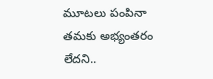మూటలు పంపినా తమకు అభ్యంతరం లేదని..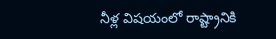నీళ్ల విషయంలో రాష్ట్రానికి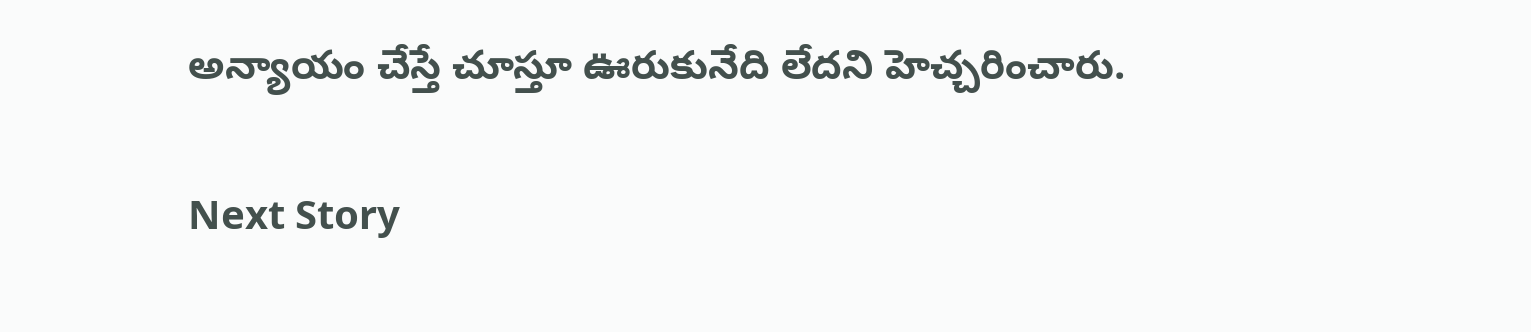అన్యాయం చేస్తే చూస్తూ ఊరుకునేది లేదని హెచ్చరించారు.

Next Story